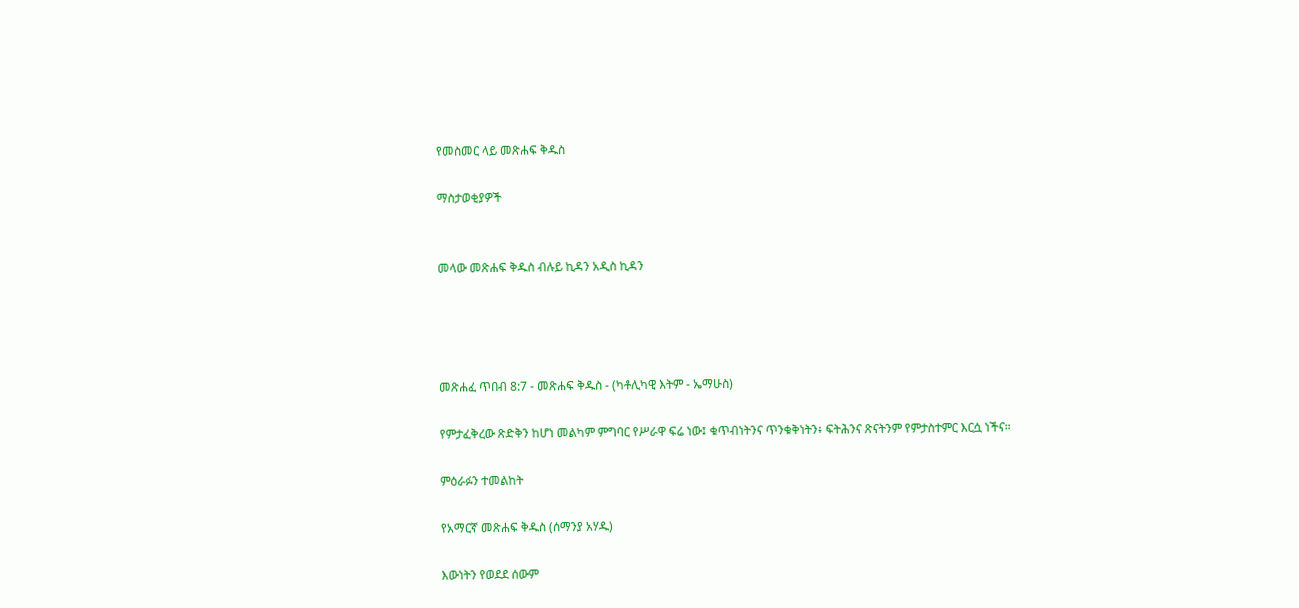የመስመር ላይ መጽሐፍ ቅዱስ

ማስታወቂያዎች


መላው መጽሐፍ ቅዱስ ብሉይ ኪዳን አዲስ ኪዳን




መጽሐፈ ጥበብ 8:7 - መጽሐፍ ቅዱስ - (ካቶሊካዊ እትም - ኤማሁስ)

የምታፈቅረው ጽድቅን ከሆነ መልካም ምግባር የሥራዋ ፍሬ ነው፤ ቁጥብነትንና ጥንቁቅነትን፥ ፍትሕንና ጽናትንም የምታስተምር እርሷ ነችና።

ምዕራፉን ተመልከት

የአማርኛ መጽሐፍ ቅዱስ (ሰማንያ አሃዱ)

እውነትን የወደደ ሰውም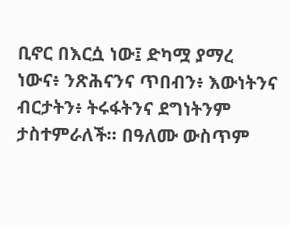ቢኖር በእርሷ ነው፤ ድካሟ ያማረ ነውና፥ ንጽሕናንና ጥበብን፥ እውነትንና ብርታትን፥ ትሩፋትንና ደግነትንም ታስተምራለች። በዓለሙ ውስጥም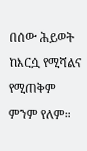በሰው ሕይወት ከእርሷ የሚሻልና የሚጠቅም ምንም የለም።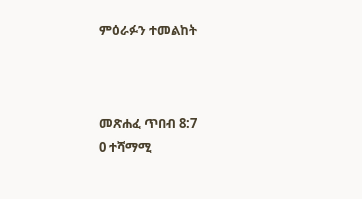ምዕራፉን ተመልከት



መጽሐፈ ጥበብ 8:7
0 ተሻማሚ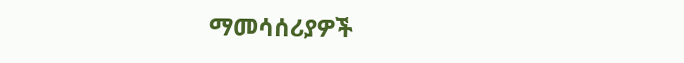ማመሳሰሪያዎች